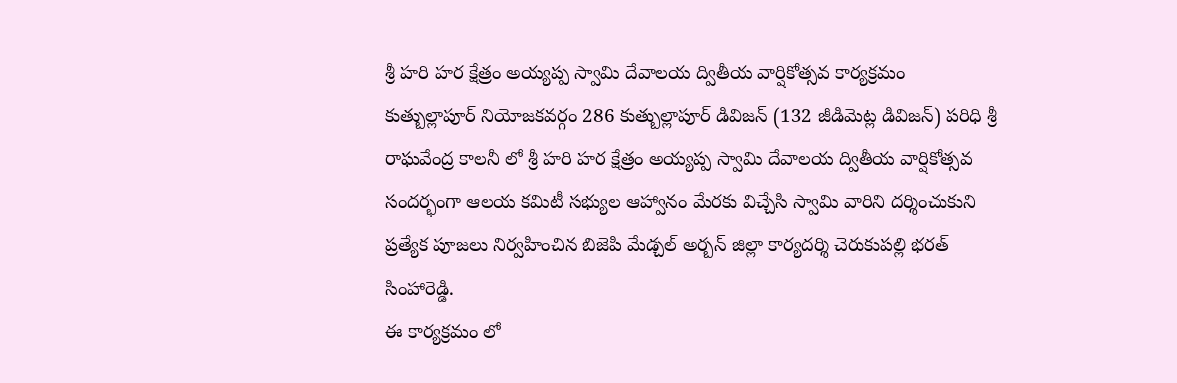శ్రీ హరి హర క్షేత్రం అయ్యప్ప స్వామి దేవాలయ ద్వితీయ వార్షికోత్సవ కార్యక్రమం
కుత్బుల్లాపూర్ నియోజకవర్గం 286 కుత్బుల్లాపూర్ డివిజన్ (132 జీడిమెట్ల డివిజన్) పరిధి శ్రీ రాఘవేంద్ర కాలనీ లో శ్రీ హరి హర క్షేత్రం అయ్యప్ప స్వామి దేవాలయ ద్వితీయ వార్షికోత్సవ సందర్భంగా ఆలయ కమిటీ సభ్యుల ఆహ్వానం మేరకు విచ్చేసి స్వామి వారిని దర్శించుకుని ప్రత్యేక పూజలు నిర్వహించిన బిజెపి మేడ్చల్ అర్బన్ జిల్లా కార్యదర్శి చెరుకుపల్లి భరత్ సింహారెడ్డి.
ఈ కార్యక్రమం లో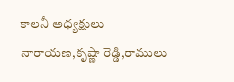కాలనీ అధ్యక్షులు నారాయణ,కృష్ణా రెడ్డి,రాములు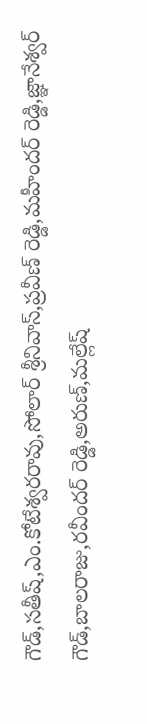గౌడ్,సతీష్,ఎం.కోటేశ్వరరావు,సోలార్ శ్రీనివాస్,ప్రవీణ్ రెడ్డి,మహీందర్ రెడ్డి,జ్ఞానేశ్వర్ గౌడ్,బాలరాజు,రవీందర్ రెడ్డి,అరుణ్,మల్లేష్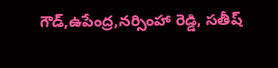గౌడ్,ఉపేంద్ర,నర్సింహా రెడ్డి, సతీష్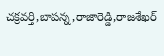చక్రవర్తి,బాపన్న,రాజారెడ్డి,రాజశేఖర్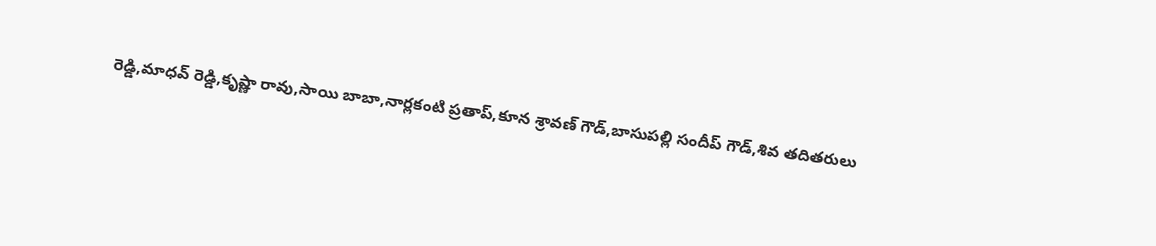రెడ్డి,మాధవ్ రెడ్డి,కృష్ణా రావు,సాయి బాబా,నార్లకంటి ప్రతాప్,కూన శ్రావణ్ గౌడ్,బాసుపల్లి సందీప్ గౌడ్,శివ తదితరులు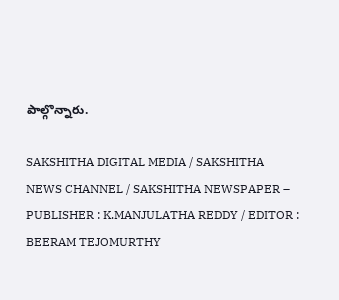పాల్గొన్నారు.

SAKSHITHA DIGITAL MEDIA / SAKSHITHA NEWS CHANNEL / SAKSHITHA NEWSPAPER – PUBLISHER : K.MANJULATHA REDDY / EDITOR : BEERAM TEJOMURTHY